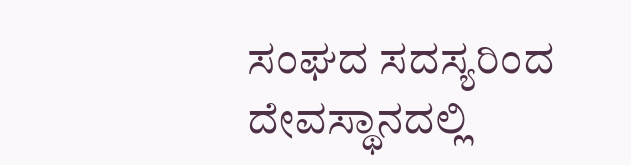ಸಂಘದ ಸದಸ್ಯರಿಂದ ದೇವಸ್ಥಾನದಲ್ಲಿ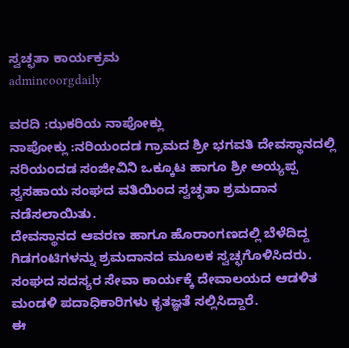ಸ್ವಚ್ಛತಾ ಕಾರ್ಯಕ್ರಮ
admincoorgdaily

ವರದಿ :ಝಕರಿಯ ನಾಪೋಕ್ಲು
ನಾಪೋಕ್ಲು :ನರಿಯಂದಡ ಗ್ರಾಮದ ಶ್ರೀ ಭಗವತಿ ದೇವಸ್ಥಾನದಲ್ಲಿ ನರಿಯಂದಡ ಸಂಜೀವಿನಿ ಒಕ್ಕೂಟ ಹಾಗೂ ಶ್ರೀ ಅಯ್ಯಪ್ಪ ಸ್ವಸಹಾಯ ಸಂಘದ ವತಿಯಿಂದ ಸ್ವಚ್ಛತಾ ಶ್ರಮದಾನ ನಡೆಸಲಾಯಿತು.
ದೇವಸ್ಥಾನದ ಆವರಣ ಹಾಗೂ ಹೊರಾಂಗಣದಲ್ಲಿ ಬೆಳೆದಿದ್ದ ಗಿಡಗಂಟಿಗಳನ್ನು ಶ್ರಮದಾನದ ಮೂಲಕ ಸ್ವಚ್ಛಗೊಳಿಸಿದರು. ಸಂಘದ ಸದಸ್ಯರ ಸೇವಾ ಕಾರ್ಯಕ್ಕೆ ದೇವಾಲಯದ ಆಡಳಿತ ಮಂಡಳಿ ಪದಾಧಿಕಾರಿಗಳು ಕೃತಜ್ಞತೆ ಸಲ್ಲಿಸಿದ್ದಾರೆ.
ಈ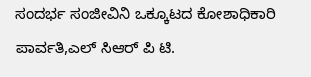ಸಂದರ್ಭ ಸಂಜೀವಿನಿ ಒಕ್ಕೂಟದ ಕೋಶಾಧಿಕಾರಿ ಪಾರ್ವತಿ,ಎಲ್ ಸಿಆರ್ ಪಿ ಟಿ.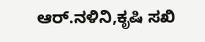ಆರ್.ನಳಿನಿ,ಕೃಷಿ ಸಖಿ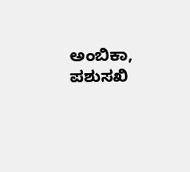ಅಂಬಿಕಾ, ಪಶುಸಖಿ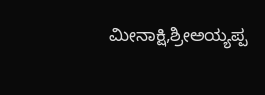ಮೀನಾಕ್ಷಿ,ಶ್ರೀಅಯ್ಯಪ್ಪ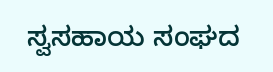ಸ್ವಸಹಾಯ ಸಂಘದ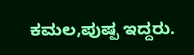ಕಮಲ,ಪುಷ್ಪ ಇದ್ದರು.